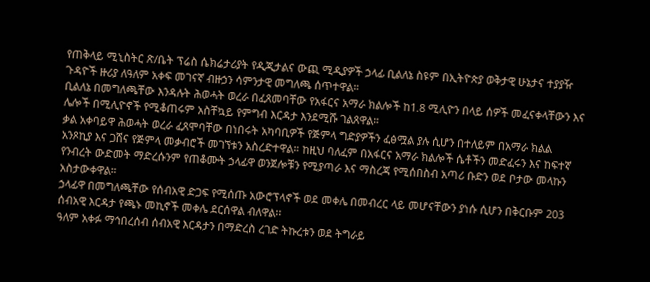የጠቅላይ ሚኒስትር ጽ/ቤት ፕሬስ ሴክሬታሪያት የዲጂታልና ውጪ ሚዲያዎች ኃላፊ ቢልለኔ ስዩም በኢትዮጵያ ወቅታዊ ሁኔታና ተያያዥ ጉዳዮች ዙሪያ ለዓለም አቀፍ መገናኛ ብዙኃን ሳምንታዊ መግለጫ ሰጥተዋል።
ቢልለኔ በመግለጫቸው እንዳሉት ሕወሓት ወረራ በፈጸመባቸው የአፋርና አማራ ክልሎች ከ1.8 ሚሊዮን በላይ ሰዎች መፈናቀላቸውን እና ሌሎች በሚሊዮኖች የሚቆጠሩም አስቸኳይ የምግብ እርዳታ እንደሚሹ ገልጸዋል።
ቃል አቀባይዋ ሕወሓት ወረራ ፈጸሞባቸው በነበሩት አካባቢዎች የጅምላ ግድያዎችን ፈፅሟል ያሉ ሲሆን በተለይም በአማራ ክልል አንጾኪያ እና ጋሸና የጅምላ መቃብሮች መገኘቱን አስረድተዋል። ከዚህ ባለፈም በአፋርና አማራ ክልሎች ሴቶችን መድፈሩን እና ከፍተኛ የንብረት ውድመት ማድረሱንም የጠቆሙት ኃላፊዋ ወንጀሎቹን የሚያጣራ እና ማስረጃ የሚሰበስብ አጣሪ ቡድን ወደ ቦታው መላኩን አስታውቀዋል።
ኃላፊዋ በመግለጫቸው የሰብአዊ ድጋፍ የሚሰጡ አውሮፕላኖች ወደ መቀሌ በመብረር ላይ መሆናቸውን ያነሱ ሲሆን በቅርቡም 203 ሰብአዊ እርዳታ የጫኑ መኪኖች መቀሌ ደርሰዋል ብለዋል፡፡
ዓለም አቀፉ ማኅበረሰብ ሰብአዊ እርዳታን በማድረስ ረገድ ትኩረቱን ወደ ትግራይ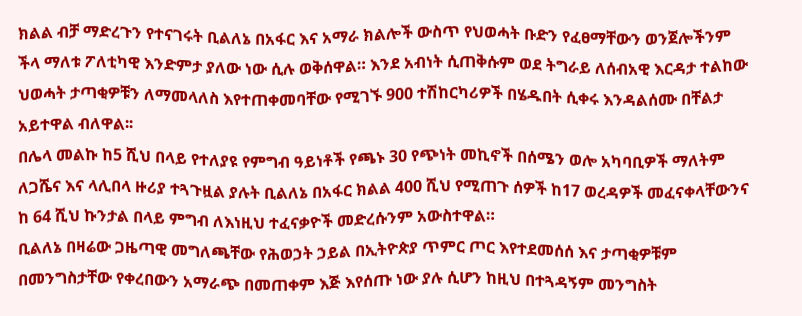ክልል ብቻ ማድረጉን የተናገሩት ቢልለኔ በአፋር እና አማራ ክልሎች ውስጥ የህወሓት ቡድን የፈፀማቸውን ወንጀሎችንም ችላ ማለቱ ፖለቲካዊ እንድምታ ያለው ነው ሲሉ ወቅሰዋል። እንደ አብነት ሲጠቅሱም ወደ ትግራይ ለሰብአዊ እርዳታ ተልከው ህወሓት ታጣቂዎቹን ለማመላለስ እየተጠቀመባቸው የሚገኙ 900 ተሽከርካሪዎች በሄዱበት ሲቀሩ እንዳልሰሙ በቸልታ አይተዋል ብለዋል፡፡
በሌላ መልኩ ከ5 ሺህ በላይ የተለያዩ የምግብ ዓይነቶች የጫኑ 30 የጭነት መኪኖች በሰሜን ወሎ አካባቢዎች ማለትም ለጋሼና እና ላሊበላ ዙሪያ ተጓጉዟል ያሉት ቢልለኔ በአፋር ክልል 400 ሺህ የሚጠጉ ሰዎች ከ17 ወረዳዎች መፈናቀላቸውንና ከ 64 ሺህ ኩንታል በላይ ምግብ ለእነዚህ ተፈናቃዮች መድረሱንም አውስተዋል።
ቢልለኔ በዛሬው ጋዜጣዊ መግለጫቸው የሕወኃት ኃይል በኢትዮጵያ ጥምር ጦር እየተደመሰሰ እና ታጣቂዎቹም በመንግስታቸው የቀረበውን አማራጭ በመጠቀም እጅ እየሰጡ ነው ያሉ ሲሆን ከዚህ በተጓዳኝም መንግስት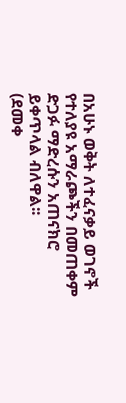በአሁኑ ወቅት ለተፈናቃይ ወገኖች የተለያዩ አማራጮችን በመጠቀም ድጋፉ ማድረሱን አጠናክሮ ይቀጥላል ብለዋል፡፡
(ደመቀ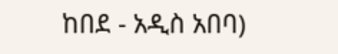ከበደ - አዲስ አበባ)